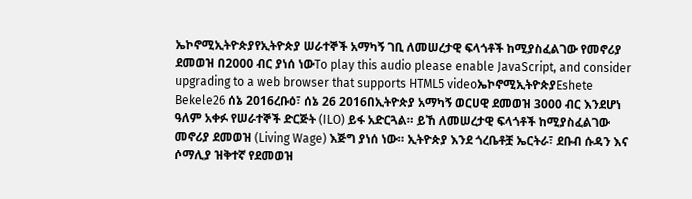ኤኮኖሚኢትዮጵያየኢትዮጵያ ሠራተኞች አማካኝ ገቢ ለመሠረታዊ ፍላጎቶች ከሚያስፈልገው የመኖሪያ ደመወዝ በ2000 ብር ያነሰ ነውTo play this audio please enable JavaScript, and consider upgrading to a web browser that supports HTML5 videoኤኮኖሚኢትዮጵያEshete Bekele26 ሰኔ 2016ረቡዕ፣ ሰኔ 26 2016በኢትዮጵያ አማካኝ ወርሀዊ ደመወዝ 3000 ብር እንደሆነ ዓለም አቀፉ የሠራተኞች ድርጅት (ILO) ይፋ አድርጓል። ይኸ ለመሠረታዊ ፍላጎቶች ከሚያስፈልገው መኖሪያ ደመወዝ (Living Wage) እጅግ ያነሰ ነው። ኢትዮጵያ እንደ ጎረቤቶቿ ኤርትራ፣ ደቡብ ሱዳን እና ሶማሊያ ዝቅተኛ የደመወዝ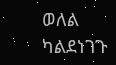ወለል ካልደነገጉ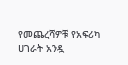የመጨረሻዎቹ የአፍሪካ ሀገራት አንዷ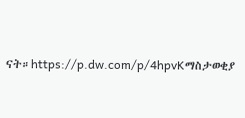ናት።https://p.dw.com/p/4hpvKማስታወቂያ